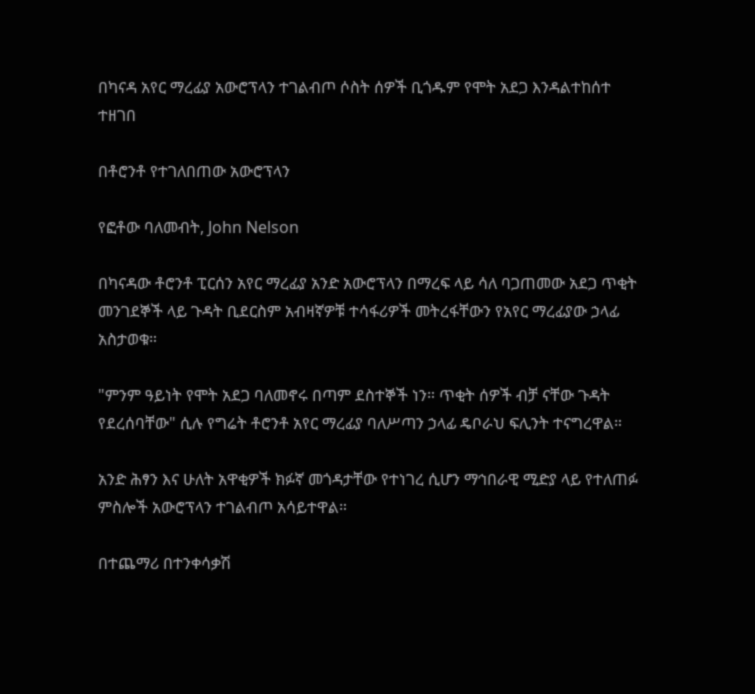በካናዳ አየር ማረፊያ አውሮፕላን ተገልብጦ ሶስት ሰዎች ቢጎዱም የሞት አደጋ እንዳልተከሰተ ተዘገበ

በቶሮንቶ የተገለበጠው አውሮፕላን

የፎቶው ባለመብት, John Nelson

በካናዳው ቶሮንቶ ፒርሰን አየር ማረፊያ አንድ አውሮፕላን በማረፍ ላይ ሳለ ባጋጠመው አደጋ ጥቂት መንገደኞች ላይ ጉዳት ቢደርስም አብዛኛዎቹ ተሳፋሪዎች መትረፋቸውን የአየር ማረፊያው ኃላፊ አስታወቁ።

"ምንም ዓይነት የሞት አደጋ ባለመኖሩ በጣም ደስተኞች ነን። ጥቂት ሰዎች ብቻ ናቸው ጉዳት የደረሰባቸው" ሲሉ የግሬት ቶሮንቶ አየር ማረፊያ ባለሥጣን ኃላፊ ዴቦራህ ፍሊንት ተናግረዋል።

አንድ ሕፃን እና ሁለት አዋቂዎች ክፉኛ መጎዳታቸው የተነገረ ሲሆን ማኅበራዊ ሚድያ ላይ የተለጠፉ ምስሎች አውሮፕላን ተገልብጦ አሳይተዋል።

በተጨማሪ በተንቀሳቃሽ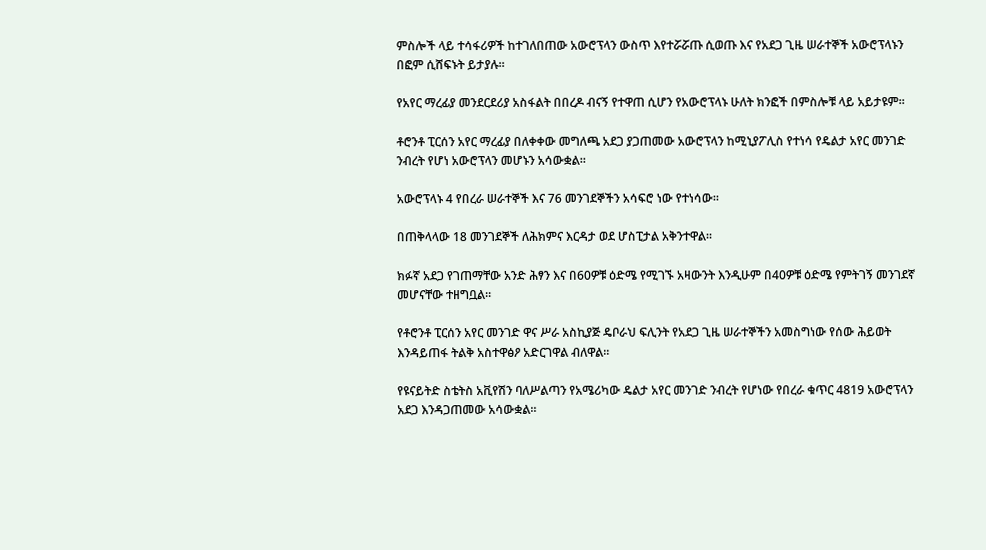ምስሎች ላይ ተሳፋሪዎች ከተገለበጠው አውሮፕላን ውስጥ እየተሯሯጡ ሲወጡ እና የአደጋ ጊዜ ሠራተኞች አውሮፕላኑን በፎም ሲሸፍኑት ይታያሉ።

የአየር ማረፊያ መንደርደሪያ አስፋልት በበረዶ ብናኝ የተዋጠ ሲሆን የአውሮፕላኑ ሁለት ክንፎች በምስሎቹ ላይ አይታዩም።

ቶሮንቶ ፒርሰን አየር ማረፊያ በለቀቀው መግለጫ አደጋ ያጋጠመው አውሮፕላን ከሚኒያፖሊስ የተነሳ የዴልታ አየር መንገድ ንብረት የሆነ አውሮፕላን መሆኑን አሳውቋል።

አውሮፕላኑ 4 የበረራ ሠራተኞች እና 76 መንገደኞችን አሳፍሮ ነው የተነሳው።

በጠቅላላው 18 መንገደኞች ለሕክምና እርዳታ ወደ ሆስፒታል አቅንተዋል።

ክፉኛ አደጋ የገጠማቸው አንድ ሕፃን እና በ60ዎቹ ዕድሜ የሚገኙ አዛውንት እንዲሁም በ40ዎቹ ዕድሜ የምትገኝ መንገደኛ መሆናቸው ተዘግቧል።

የቶሮንቶ ፒርሰን አየር መንገድ ዋና ሥራ አስኪያጅ ዴቦራህ ፍሊንት የአደጋ ጊዜ ሠራተኞችን አመስግነው የሰው ሕይወት እንዳይጠፋ ትልቅ አስተዋፅዖ አድርገዋል ብለዋል።

የዩናይትድ ስቴትስ አቪየሽን ባለሥልጣን የአሜሪካው ዴልታ አየር መንገድ ንብረት የሆነው የበረራ ቁጥር 4819 አውሮፕላን አደጋ እንዳጋጠመው አሳውቋል።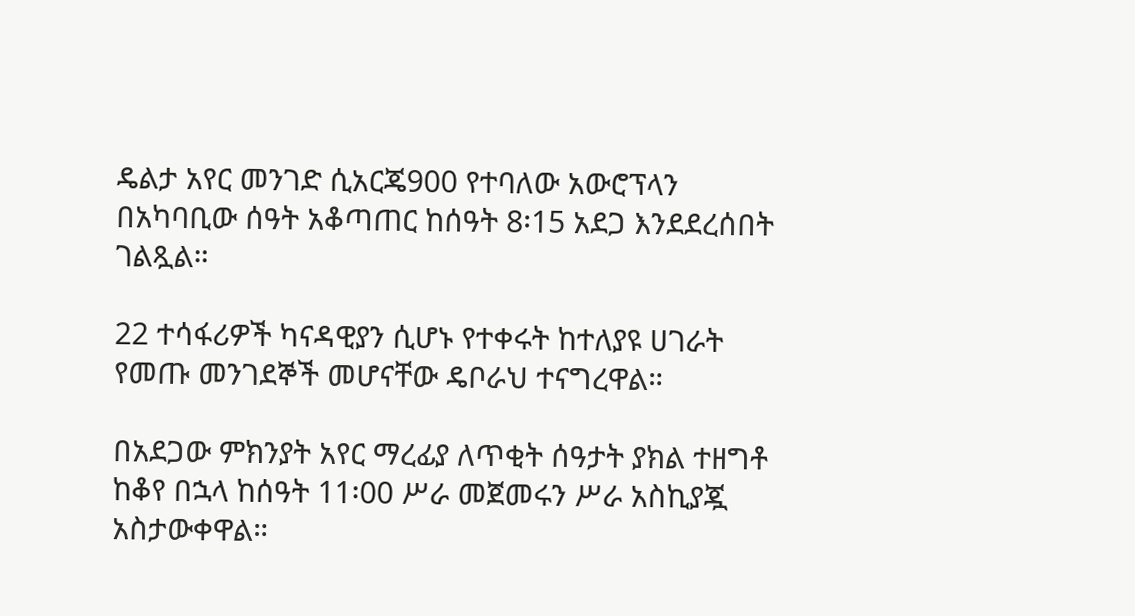ዴልታ አየር መንገድ ሲአርጄ900 የተባለው አውሮፕላን በአካባቢው ሰዓት አቆጣጠር ከሰዓት 8፡15 አደጋ እንደደረሰበት ገልጿል።

22 ተሳፋሪዎች ካናዳዊያን ሲሆኑ የተቀሩት ከተለያዩ ሀገራት የመጡ መንገደኞች መሆናቸው ዴቦራህ ተናግረዋል።

በአደጋው ምክንያት አየር ማረፊያ ለጥቂት ሰዓታት ያክል ተዘግቶ ከቆየ በኋላ ከሰዓት 11፡00 ሥራ መጀመሩን ሥራ አስኪያጇ አስታውቀዋል።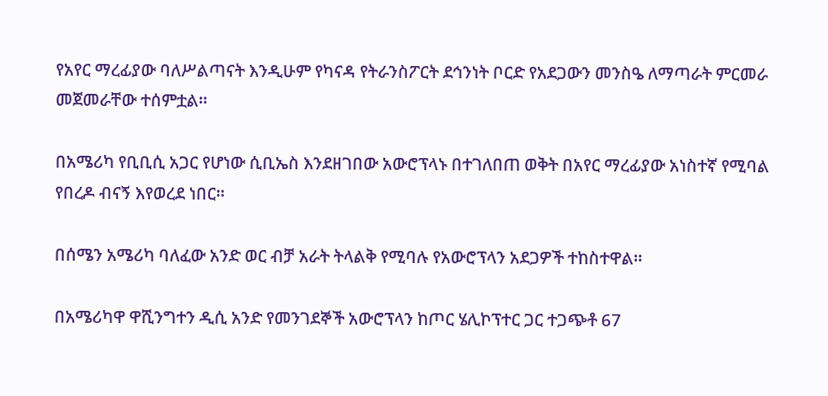የአየር ማረፊያው ባለሥልጣናት እንዲሁም የካናዳ የትራንስፖርት ደኅንነት ቦርድ የአደጋውን መንስዔ ለማጣራት ምርመራ መጀመራቸው ተሰምቷል።

በአሜሪካ የቢቢሲ አጋር የሆነው ሲቢኤስ እንደዘገበው አውሮፕላኑ በተገለበጠ ወቅት በአየር ማረፊያው አነስተኛ የሚባል የበረዶ ብናኝ እየወረደ ነበር።

በሰሜን አሜሪካ ባለፈው አንድ ወር ብቻ አራት ትላልቅ የሚባሉ የአውሮፕላን አደጋዎች ተከስተዋል።

በአሜሪካዋ ዋሺንግተን ዲሲ አንድ የመንገደኞች አውሮፕላን ከጦር ሄሊኮፕተር ጋር ተጋጭቶ 67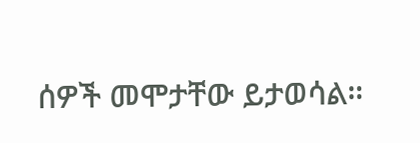ሰዎች መሞታቸው ይታወሳል።